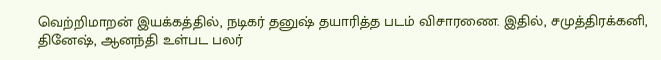வெற்றிமாறன் இயக்கத்தில், நடிகர் தனுஷ் தயாரித்த படம் விசாரணை. இதில், சமுத்திரக்கனி, தினேஷ், ஆனந்தி உள்பட பலர்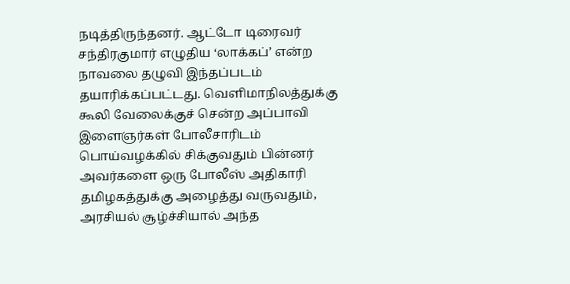நடித்திருந்தனர். ஆட்டோ டிரைவர் சந்திரகுமார் எழுதிய ‘லாக்கப்’ என்ற நாவலை தழுவி இந்தப்படம் தயாரிக்கப்பட்டது. வெளிமாநிலத்துக்கு கூலி வேலைக்குச் சென்ற அப்பாவி இளைஞர்கள் போலீசாரிடம் பொய்வழக்கில் சிக்குவதும் பின்னர் அவர்களை ஒரு போலீஸ் அதிகாரி தமிழகத்துக்கு அழைத்து வருவதும், அரசியல் சூழ்ச்சியால் அந்த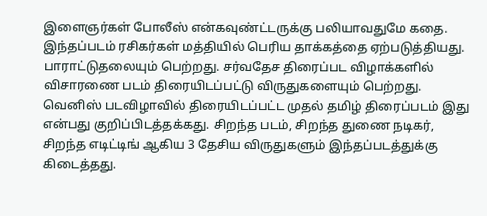இளைஞர்கள் போலீஸ் என்கவுண்ட்டருக்கு பலியாவதுமே கதை.
இந்தப்படம் ரசிகர்கள் மத்தியில் பெரிய தாக்கத்தை ஏற்படுத்தியது. பாராட்டுதலையும் பெற்றது. சர்வதேச திரைப்பட விழாக்களில் விசாரணை படம் திரையிடப்பட்டு விருதுகளையும் பெற்றது. வெனிஸ் படவிழாவில் திரையிடப்பட்ட முதல் தமிழ் திரைப்படம் இது என்பது குறிப்பிடத்தக்கது. சிறந்த படம், சிறந்த துணை நடிகர், சிறந்த எடிட்டிங் ஆகிய 3 தேசிய விருதுகளும் இந்தப்படத்துக்கு கிடைத்தது.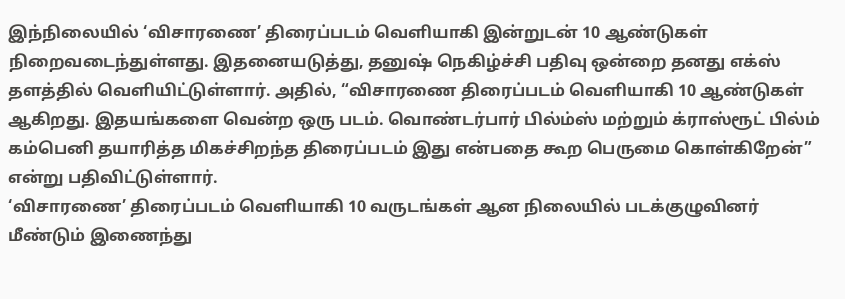இந்நிலையில் ‘விசாரணை’ திரைப்படம் வெளியாகி இன்றுடன் 10 ஆண்டுகள் நிறைவடைந்துள்ளது. இதனையடுத்து, தனுஷ் நெகிழ்ச்சி பதிவு ஒன்றை தனது எக்ஸ் தளத்தில் வெளியிட்டுள்ளார். அதில், “விசாரணை திரைப்படம் வெளியாகி 10 ஆண்டுகள் ஆகிறது. இதயங்களை வென்ற ஒரு படம். வொண்டர்பார் பில்ம்ஸ் மற்றும் க்ராஸ்ரூட் பில்ம் கம்பெனி தயாரித்த மிகச்சிறந்த திரைப்படம் இது என்பதை கூற பெருமை கொள்கிறேன்” என்று பதிவிட்டுள்ளார்.
‘விசாரணை’ திரைப்படம் வெளியாகி 10 வருடங்கள் ஆன நிலையில் படக்குழுவினர் மீண்டும் இணைந்து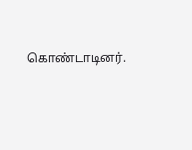கொண்டாடினர்.